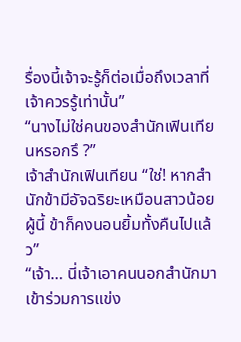รื่องนี้เจ้าจะรู้ก็ต่อเมื่อถึงเวลาที่เจ้าควรรู้เท่านั้น”
“นางไม่ใช่คนของสำนักเฟินเทียนหรอกรึ ?”
เจ้าสำนักเฟินเทียน “ใช่! หากสำนักข้ามีอัจฉริยะเหมือนสาวน้อยผู้นี้ ข้าก็คงนอนยิ้มทั้งคืนไปแล้ว”
“เจ้า… นี่เจ้าเอาคนนอกสำนักมาเข้าร่วมการแข่ง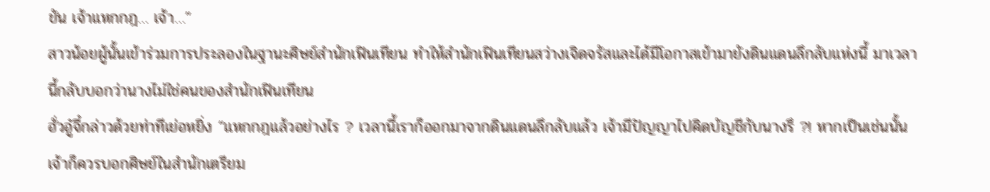ขัน เจ้าแหกกฎ… เจ้า…”
สาวน้อยผู้นั้นเข้าร่วมการประลองในฐานะศิษย์สำนักเฟินเทียน ทำให้สำนักเฟินเทียนสว่างเจิดจรัสและได้มีโอกาสเข้ามายังดินแดนลึกลับแห่งนี้ มาเวลานี้กลับบอกว่านางไม่ใช่คนของสำนักเฟินเทียน
ฮั่วอู๋จี๋กล่าวด้วยท่าทีเย่อหยิ่ง “แหกกฎแล้วอย่างไร ? เวลานี้เราก็ออกมาจากดินแดนลึกลับแล้ว เจ้ามีปัญญาไปคิดบัญชีกับนางรึ ?! หากเป็นเช่นนั้นเจ้าก็ควรบอกศิษย์ในสำนักเตรียม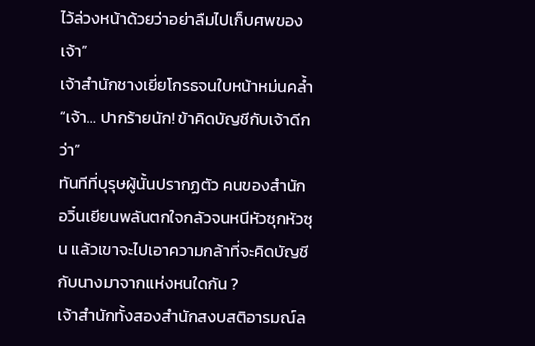ไว้ล่วงหน้าด้วยว่าอย่าลืมไปเก็บศพของเจ้า”
เจ้าสำนักชางเยี่ยโกรธจนใบหน้าหม่นคล้ำ “เจ้า… ปากร้ายนัก! ข้าคิดบัญชีกับเจ้าดีกว่า”
ทันทีที่บุรุษผู้นั้นปรากฏตัว คนของสำนักอวิ๋นเยียนพลันตกใจกลัวจนหนีหัวซุกหัวซุน แล้วเขาจะไปเอาความกล้าที่จะคิดบัญชีกับนางมาจากแห่งหนใดกัน ?
เจ้าสำนักทั้งสองสำนักสงบสติอารมณ์ล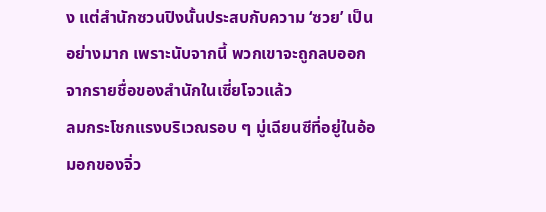ง แต่สำนักซวนปิงนั้นประสบกับความ ‘ซวย’ เป็นอย่างมาก เพราะนับจากนี้ พวกเขาจะถูกลบออกจากรายชื่อของสำนักในเซี่ยโจวแล้ว
ลมกระโชกแรงบริเวณรอบ ๆ มู่เฉียนซีที่อยู่ในอ้อมอกของจิ่ว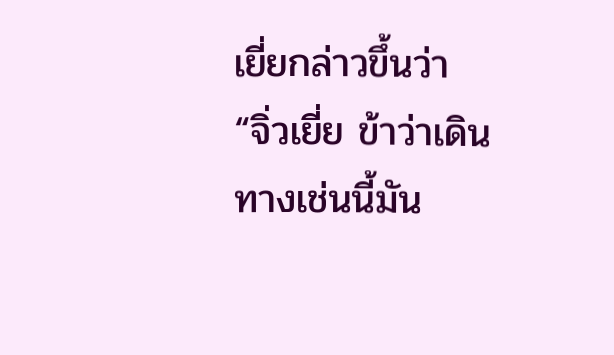เยี่ยกล่าวขึ้นว่า “จิ่วเยี่ย ข้าว่าเดินทางเช่นนี้มัน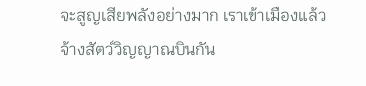จะสูญเสียพลังอย่างมาก เราเข้าเมืองแล้วจ้างสัตว์วิญญาณบินกัน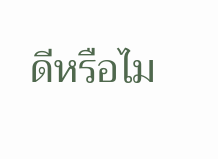ดีหรือไม